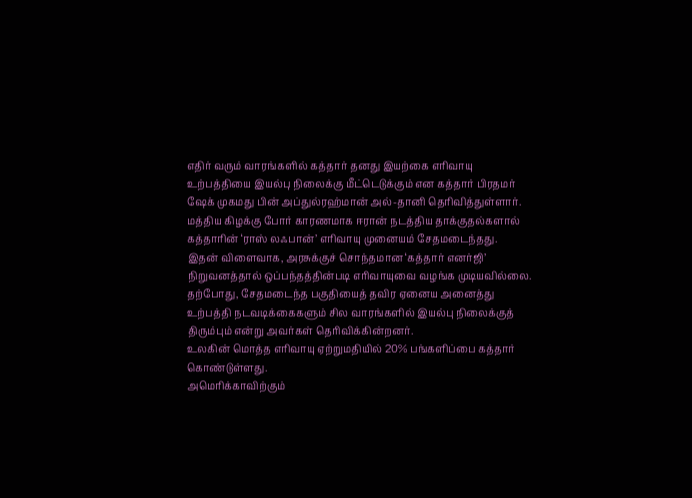எதிர் வரும் வாரங்களில் கத்தார் தனது இயற்கை எரிவாயு உற்பத்தியை இயல்பு நிலைக்கு மீட்டெடுக்கும் என கத்தார் பிரதமர் ஷேக் முகமது பின் அப்துல்ரஹ்மான் அல்-தானி தெரிவித்துள்ளார்.
மத்திய கிழக்கு போர் காரணமாக ஈரான் நடத்திய தாக்குதல்களால் கத்தாரின் ‘ராஸ் லஃபான்’ எரிவாயு முனையம் சேதமடைந்தது.
இதன் விளைவாக, அரசுக்குச் சொந்தமான ‘கத்தார் எனர்ஜி’ நிறுவனத்தால் ஒப்பந்தத்தின்படி எரிவாயுவை வழங்க முடியவில்லை.
தற்போது, சேதமடைந்த பகுதியைத் தவிர ஏனைய அனைத்து உற்பத்தி நடவடிக்கைகளும் சில வாரங்களில் இயல்பு நிலைக்குத் திரும்பும் என்று அவர்கள் தெரிவிக்கின்றனர்.
உலகின் மொத்த எரிவாயு ஏற்றுமதியில் 20% பங்களிப்பை கத்தார் கொண்டுள்ளது.
அமெரிக்காவிற்கும்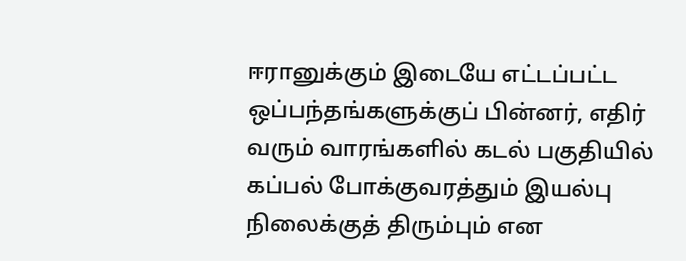ஈரானுக்கும் இடையே எட்டப்பட்ட ஒப்பந்தங்களுக்குப் பின்னர், எதிர் வரும் வாரங்களில் கடல் பகுதியில் கப்பல் போக்குவரத்தும் இயல்பு நிலைக்குத் திரும்பும் என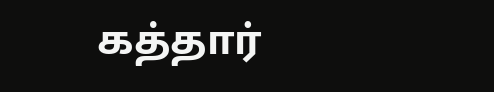கத்தார்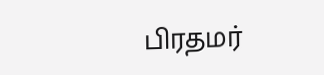பிரதமர்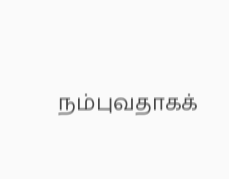நம்புவதாகக்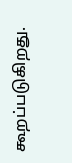கூறப்படுகிறது.